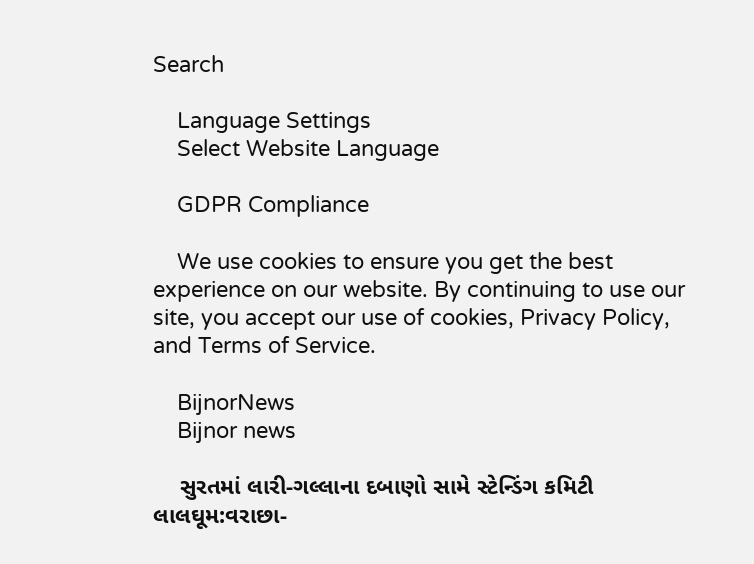Search

    Language Settings
    Select Website Language

    GDPR Compliance

    We use cookies to ensure you get the best experience on our website. By continuing to use our site, you accept our use of cookies, Privacy Policy, and Terms of Service.

    BijnorNews
    Bijnor news

    સુરતમાં લારી-ગલ્લાના દબાણો સામે સ્ટેન્ડિંગ કમિટી લાલઘૂમ:વરાછા-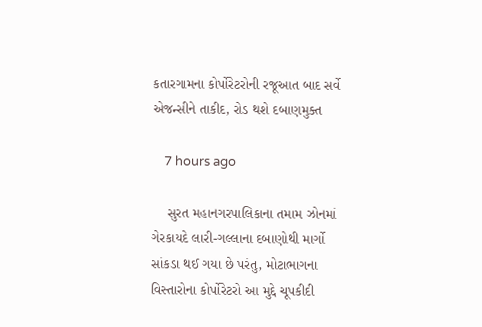કતારગામના કોર્પોરેટરોની રજૂઆત બાદ સર્વે એજન્સીને તાકીદ, રોડ થશે દબાણમુક્ત

    7 hours ago

    સુરત મહાનગરપાલિકાના તમામ ઝોનમાં ગેરકાયદે લારી-ગલ્લાના દબાણોથી માર્ગો સાંકડા થઈ ગયા છે પરંતુ, મોટાભાગના વિસ્તારોના કોર્પોરેટરો આ મુદ્દે ચૂપકીદી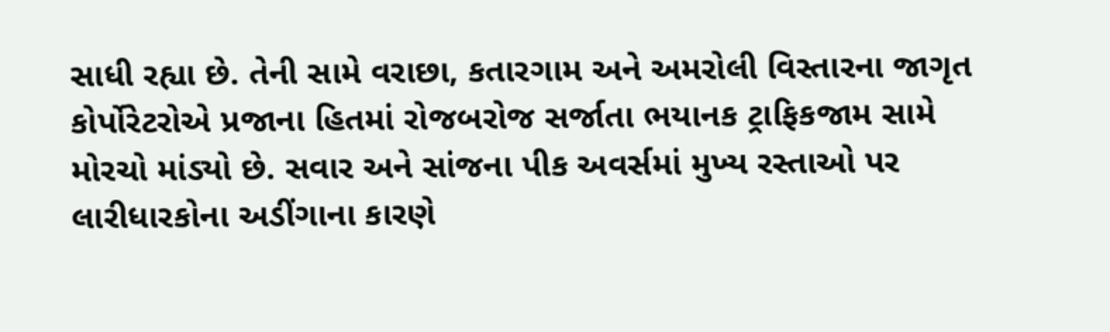સાધી રહ્યા છે. તેની સામે વરાછા, કતારગામ અને અમરોલી વિસ્તારના જાગૃત કોર્પોરેટરોએ પ્રજાના હિતમાં રોજબરોજ સર્જાતા ભયાનક ટ્રાફિકજામ સામે મોરચો માંડ્યો છે. સવાર અને સાંજના પીક અવર્સમાં મુખ્ય રસ્તાઓ પર લારીધારકોના અડીંગાના કારણે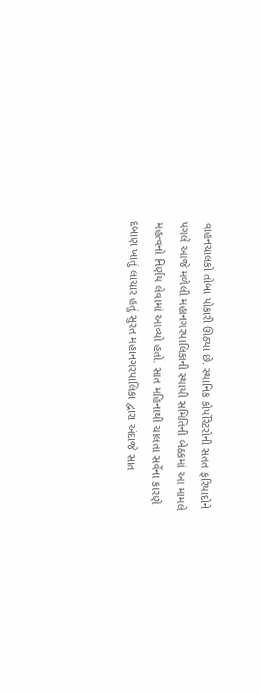વાહનચાલકો તોબા પોકારી ઊઠ્યા છે. સ્થાનિક કોર્પોરેટરોની સતત ફરિયાદોને પગલે આજે મળેલી મહાનગરપાલિકાની સ્થાયી સમિતિની બેઠકમાં આ મામલે મહત્વનો નિર્ણય લેવામાં આવ્યો હતો. સાત મહિનાથી ચાલતા સર્વેના કારણે દબાણ ખાતું લાચાર હતું સુરત મહાનગરપાલિકા દ્વારા અંદાજે સાત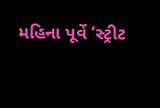મહિના પૂર્વે ‘સ્ટ્રીટ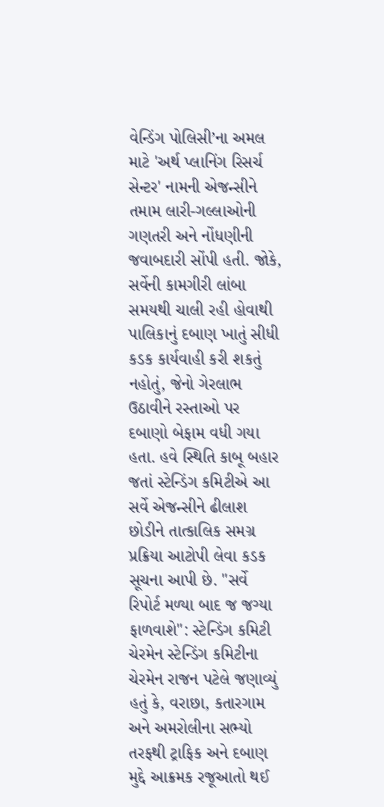વેન્ડિંગ પોલિસી’ના અમલ માટે 'અર્થ પ્લાનિંગ રિસર્ચ સેન્ટર' નામની એજન્સીને તમામ લારી-ગલ્લાઓની ગણતરી અને નોંધણીની જવાબદારી સોંપી હતી. જોકે, સર્વેની કામગીરી લાંબા સમયથી ચાલી રહી હોવાથી પાલિકાનું દબાણ ખાતું સીધી કડક કાર્યવાહી કરી શકતું નહોતું, જેનો ગેરલાભ ઉઠાવીને રસ્તાઓ પર દબાણો બેફામ વધી ગયા હતા. હવે સ્થિતિ કાબૂ બહાર જતાં સ્ટેન્ડિંગ કમિટીએ આ સર્વે એજન્સીને ઢીલાશ છોડીને તાત્કાલિક સમગ્ર પ્રક્રિયા આટોપી લેવા કડક સૂચના આપી છે. "સર્વે રિપોર્ટ મળ્યા બાદ જ જગ્યા ફાળવાશે": સ્ટેન્ડિંગ કમિટી ચેરમેન સ્ટેન્ડિંગ કમિટીના ચેરમેન રાજન પટેલે જણાવ્યું હતું કે, વરાછા, કતારગામ અને અમરોલીના સભ્યો તરફથી ટ્રાફિક અને દબાણ મુદ્દે આક્રમક રજૂઆતો થઈ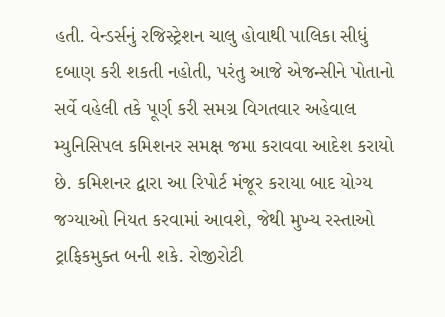હતી. વેન્ડર્સનું રજિસ્ટ્રેશન ચાલુ હોવાથી પાલિકા સીધું દબાણ કરી શકતી નહોતી, પરંતુ આજે એજન્સીને પોતાનો સર્વે વહેલી તકે પૂર્ણ કરી સમગ્ર વિગતવાર અહેવાલ મ્યુનિસિપલ કમિશનર સમક્ષ જમા કરાવવા આદેશ કરાયો છે. કમિશનર દ્વારા આ રિપોર્ટ મંજૂર કરાયા બાદ યોગ્ય જગ્યાઓ નિયત કરવામાં આવશે, જેથી મુખ્ય રસ્તાઓ ટ્રાફિકમુક્ત બની શકે. રોજીરોટી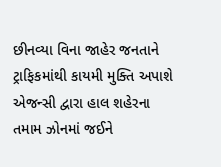છીનવ્યા વિના જાહેર જનતાને ટ્રાફિકમાંથી કાયમી મુક્તિ અપાશે એજન્સી દ્વારા હાલ શહેરના તમામ ઝોનમાં જઈને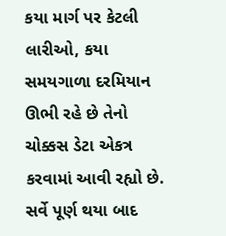કયા માર્ગ પર કેટલી લારીઓ, કયા સમયગાળા દરમિયાન ઊભી રહે છે તેનો ચોક્કસ ડેટા એકત્ર કરવામાં આવી રહ્યો છે. સર્વે પૂર્ણ થયા બાદ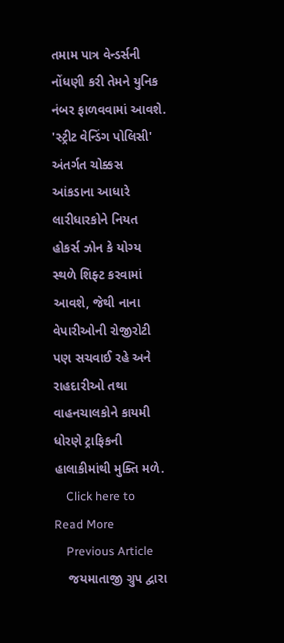તમામ પાત્ર વેન્ડર્સની નોંધણી કરી તેમને યુનિક નંબર ફાળવવામાં આવશે. 'સ્ટ્રીટ વેન્ડિંગ પોલિસી' અંતર્ગત ચોક્કસ આંકડાના આધારે લારીધારકોને નિયત હોકર્સ ઝોન કે યોગ્ય સ્થળે શિફ્ટ કરવામાં આવશે, જેથી નાના વેપારીઓની રોજીરોટી પણ સચવાઈ રહે અને રાહદારીઓ તથા વાહનચાલકોને કાયમી ધોરણે ટ્રાફિકની હાલાકીમાંથી મુક્તિ મળે.
    Click here to Read More
    Previous Article
    જયમાતાજી ગ્રુપ દ્વારા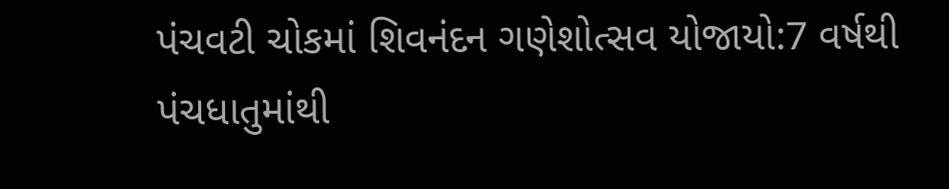પંચવટી ચોકમાં શિવનંદન ગણેશોત્સવ યોજાયો:7 વર્ષથી પંચધાતુમાંથી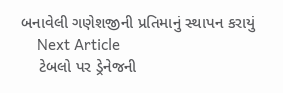બનાવેલી ગણેશજીની પ્રતિમાનું સ્થાપન કરાયું
    Next Article
    ટેબલો પર ડ્રેનેજની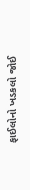ફાઈલોનો ખડકલો જોઈ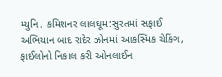મ્યુનિ. કમિશનર લાલઘૂમ:સુરતમાં સફાઈ અભિયાન બાદ રાદેર ઝોનમાં આકસ્મિક ચેકિંગ, ફાઈલોનો નિકાલ કરી ઓનલાઈન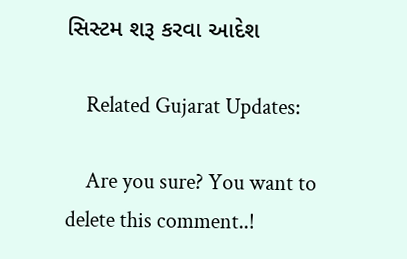સિસ્ટમ શરૂ કરવા આદેશ

    Related Gujarat Updates:

    Are you sure? You want to delete this comment..!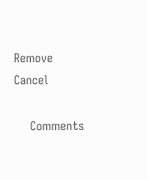Remove Cancel

    Comments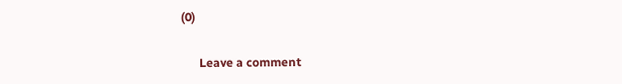(0)

      Leave a comment